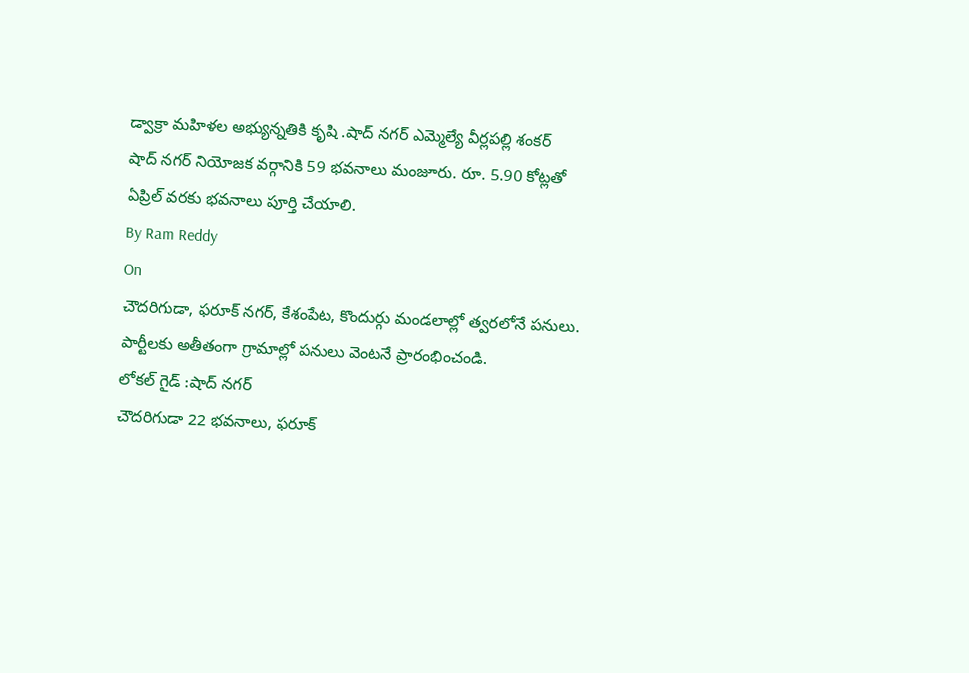డ్వాక్రా మహిళల అభ్యున్నతికి కృషి .షాద్ నగర్ ఎమ్మెల్యే వీర్లపల్లి శంకర్
షాద్ నగర్ నియోజక వర్గానికి 59 భవనాలు మంజూరు. రూ. 5.90 కోట్లతో ఏప్రిల్ వరకు భవనాలు పూర్తి చేయాలి.
By Ram Reddy
On
చౌదరిగుడా, ఫరూక్ నగర్, కేశంపేట, కొందుర్గు మండలాల్లో త్వరలోనే పనులు. పార్టీలకు అతీతంగా గ్రామాల్లో పనులు వెంటనే ప్రారంభించండి.
లోకల్ గైడ్ :షాద్ నగర్
చౌదరిగుడా 22 భవనాలు, ఫరూక్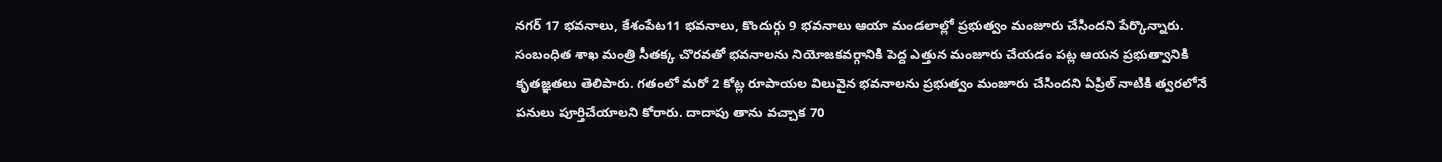నగర్ 17 భవనాలు, కేశంపేట11 భవనాలు, కొందుర్గు 9 భవనాలు ఆయా మండలాల్లో ప్రభుత్వం మంజూరు చేసిందని పేర్కొన్నారు. సంబంధిత శాఖ మంత్రి సీతక్క చొరవతో భవనాలను నియోజకవర్గానికి పెద్ద ఎత్తున మంజూరు చేయడం పట్ల ఆయన ప్రభుత్వానికి కృతజ్ఞతలు తెలిపారు. గతంలో మరో 2 కోట్ల రూపాయల విలువైన భవనాలను ప్రభుత్వం మంజూరు చేసిందని ఏప్రిల్ నాటికి త్వరలోనే పనులు పూర్తిచేయాలని కోరారు. దాదాపు తాను వచ్చాక 70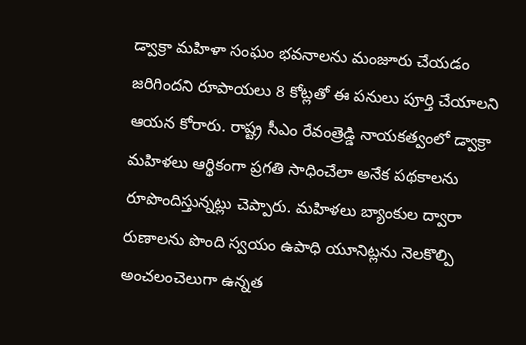డ్వాక్రా మహిళా సంఘం భవనాలను మంజూరు చేయడం జరిగిందని రూపాయలు 8 కోట్లతో ఈ పనులు పూర్తి చేయాలని ఆయన కోరారు. రాష్ట్ర సీఎం రేవంత్రెడ్డి నాయకత్వంలో డ్వాక్రా మహిళలు ఆర్థికంగా ప్రగతి సాధించేలా అనేక పథకాలను రూపొందిస్తున్నట్లు చెప్పారు. మహిళలు బ్యాంకుల ద్వారా రుణాలను పొంది స్వయం ఉపాధి యూనిట్లను నెలకొల్పి అంచలంచెలుగా ఉన్నత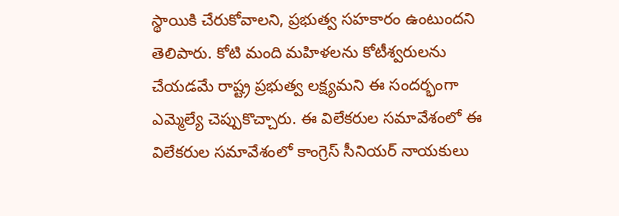స్థాయికి చేరుకోవాలని, ప్రభుత్వ సహకారం ఉంటుందని తెలిపారు. కోటి మంది మహిళలను కోటీశ్వరులను చేయడమే రాష్ట్ర ప్రభుత్వ లక్ష్యమని ఈ సందర్భంగా ఎమ్మెల్యే చెప్పుకొచ్చారు. ఈ విలేకరుల సమావేశంలో ఈ విలేకరుల సమావేశంలో కాంగ్రెస్ సీనియర్ నాయకులు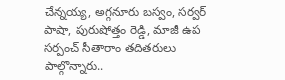చేన్నయ్య, అగ్గనూరు బస్వం, సర్వర్ పాషా, పురుషోత్తం రెడ్డి, మాజీ ఉప సర్పంచ్ సీతారాం తదితరులు పాల్గొన్నారు..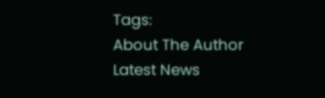Tags:
About The Author
Latest News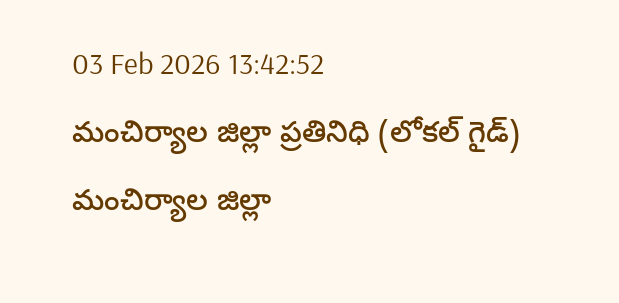03 Feb 2026 13:42:52
మంచిర్యాల జిల్లా ప్రతినిధి (లోకల్ గైడ్)
మంచిర్యాల జిల్లా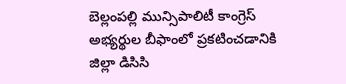బెల్లంపల్లి మున్సిపాలిటీ కాంగ్రెస్ అభ్యర్థుల బీఫాంలో ప్రకటించడానికి జిల్లా డిసిసి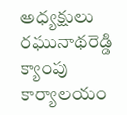అధ్యక్షులు రఘునాథరెడ్డి క్యాంపు కార్యాలయం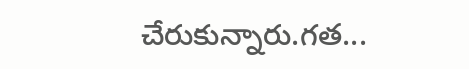చేరుకున్నారు.గత...